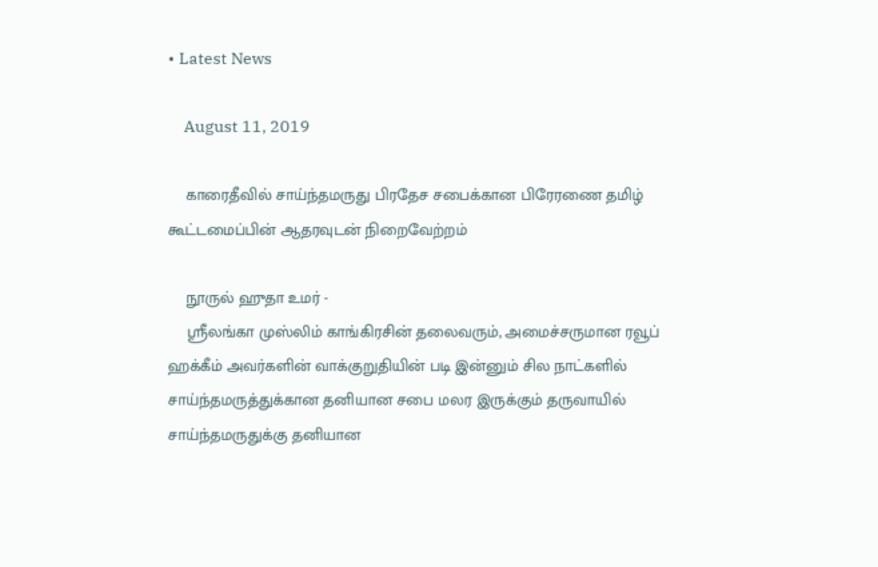• Latest News

    August 11, 2019

    காரைதீவில் சாய்ந்தமருது பிரதேச சபைக்கான பிரேரணை தமிழ் கூட்டமைப்பின் ஆதரவுடன் நிறைவேற்றம்

    நூருல் ஹுதா உமர் -
    ஸ்ரீலங்கா முஸ்லிம் காங்கிரசின் தலைவரும், அமைச்சருமான ரவூப் ஹக்கீம் அவர்களின் வாக்குறுதியின் படி இன்னும் சில நாட்களில் சாய்ந்தமருத்துக்கான தனியான சபை மலர இருக்கும் தருவாயில் சாய்ந்தமருதுக்கு தனியான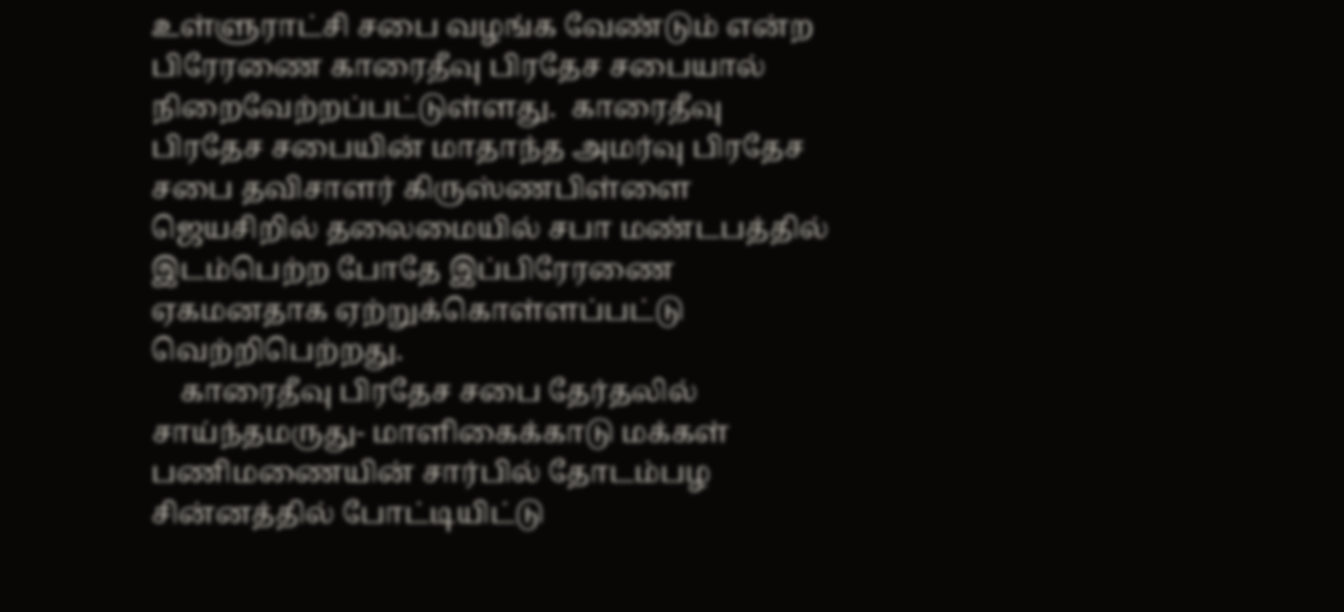உள்ளுராட்சி சபை வழங்க வேண்டும் என்ற பிரேரணை காரைதீவு பிரதேச சபையால் நிறைவேற்றப்பட்டுள்ளது.  காரைதீவு பிரதேச சபையின் மாதாந்த அமர்வு பிரதேச சபை தவிசாளர் கிருஸ்ணபிள்ளை ஜெயசிறில் தலைமையில் சபா மண்டபத்தில் இடம்பெற்ற போதே இப்பிரேரணை ஏகமனதாக ஏற்றுக்கொள்ளப்பட்டு வெற்றிபெற்றது.
    காரைதீவு பிரதேச சபை தேர்தலில் சாய்ந்தமருது- மாளிகைக்காடு மக்கள் பணிமணையின் சார்பில் தோடம்பழ சின்னத்தில் போட்டியிட்டு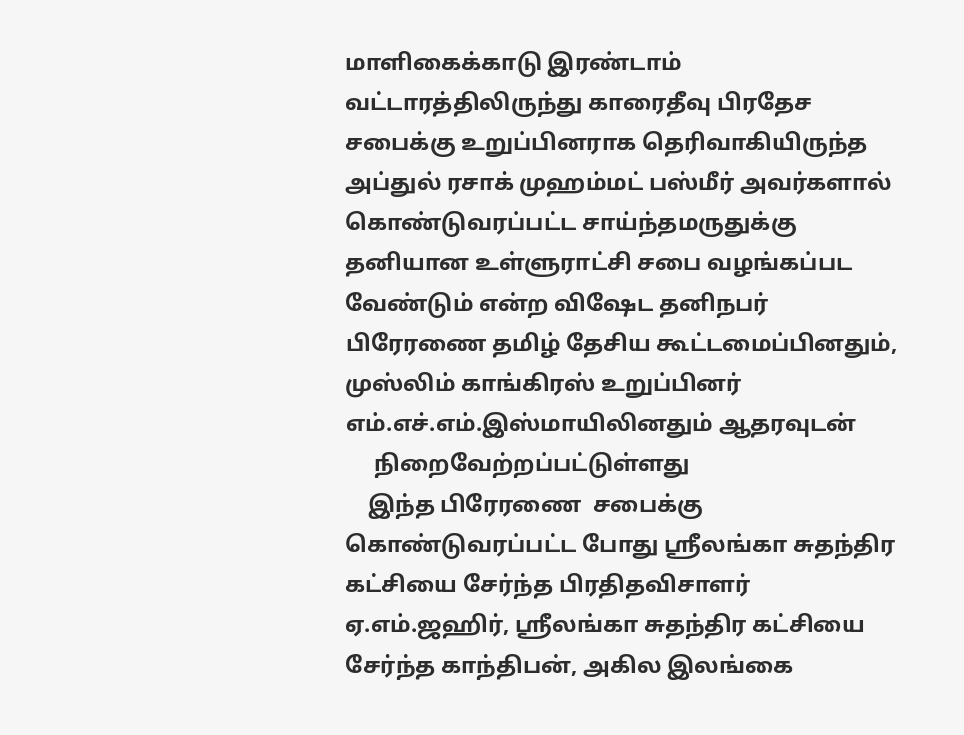மாளிகைக்காடு இரண்டாம் வட்டாரத்திலிருந்து காரைதீவு பிரதேச சபைக்கு உறுப்பினராக தெரிவாகியிருந்த அப்துல் ரசாக் முஹம்மட் பஸ்மீர் அவர்களால் கொண்டுவரப்பட்ட சாய்ந்தமருதுக்கு தனியான உள்ளுராட்சி சபை வழங்கப்பட வேண்டும் என்ற விஷேட தனிநபர் பிரேரணை தமிழ் தேசிய கூட்டமைப்பினதும், முஸ்லிம் காங்கிரஸ் உறுப்பினர் எம்.எச்.எம்.இஸ்மாயிலினதும் ஆதரவுடன்
     நிறைவேற்றப்பட்டுள்ளது
    இந்த பிரேரணை  சபைக்கு கொண்டுவரப்பட்ட போது ஸ்ரீலங்கா சுதந்திர கட்சியை சேர்ந்த பிரதிதவிசாளர் ஏ.எம்.ஜஹிர், ஸ்ரீலங்கா சுதந்திர கட்சியை சேர்ந்த காந்திபன், அகில இலங்கை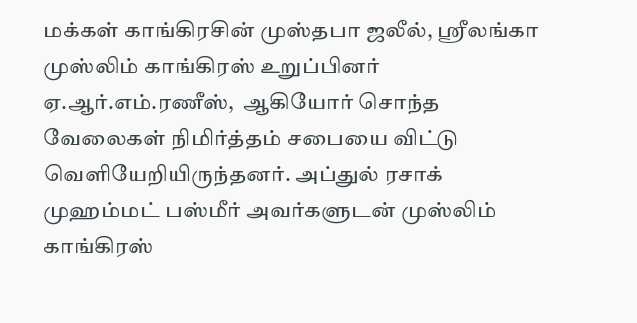மக்கள் காங்கிரசின் முஸ்தபா ஜலீல், ஸ்ரீலங்கா முஸ்லிம் காங்கிரஸ் உறுப்பினர் ஏ.ஆர்.எம்.ரணீஸ்,  ஆகியோர் சொந்த வேலைகள் நிமிர்த்தம் சபையை விட்டு வெளியேறியிருந்தனர். அப்துல் ரசாக் முஹம்மட் பஸ்மீர் அவர்களுடன் முஸ்லிம் காங்கிரஸ்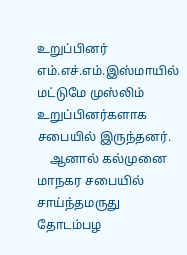உறுப்பினர் எம்.எச்.எம்.இஸ்மாயில் மட்டுமே முஸ்லிம் உறுப்பினர்களாக சபையில் இருந்தனர்.
    ஆனால் கல்முனை மாநகர சபையில் சாய்ந்தமருது தோடம்பழ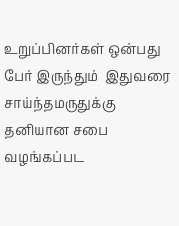உறுப்பினர்கள் ஒன்பது பேர் இருந்தும்  இதுவரை சாய்ந்தமருதுக்கு தனியான சபை வழங்கப்பட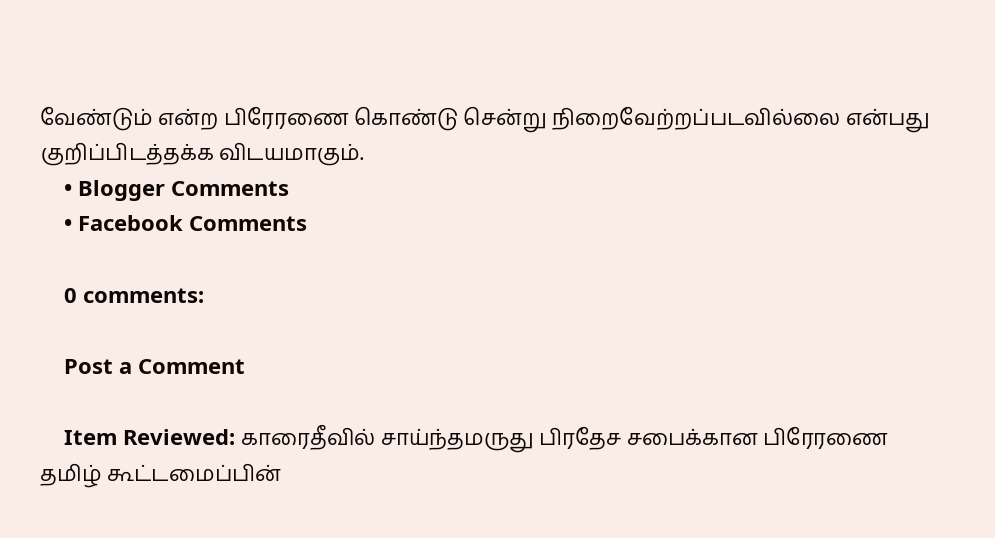வேண்டும் என்ற பிரேரணை கொண்டு சென்று நிறைவேற்றப்படவில்லை என்பது குறிப்பிடத்தக்க விடயமாகும்.
    • Blogger Comments
    • Facebook Comments

    0 comments:

    Post a Comment

    Item Reviewed: காரைதீவில் சாய்ந்தமருது பிரதேச சபைக்கான பிரேரணை தமிழ் கூட்டமைப்பின்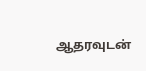ஆதரவுடன்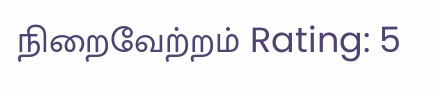நிறைவேற்றம் Rating: 5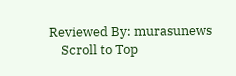Reviewed By: murasunews
    Scroll to Top